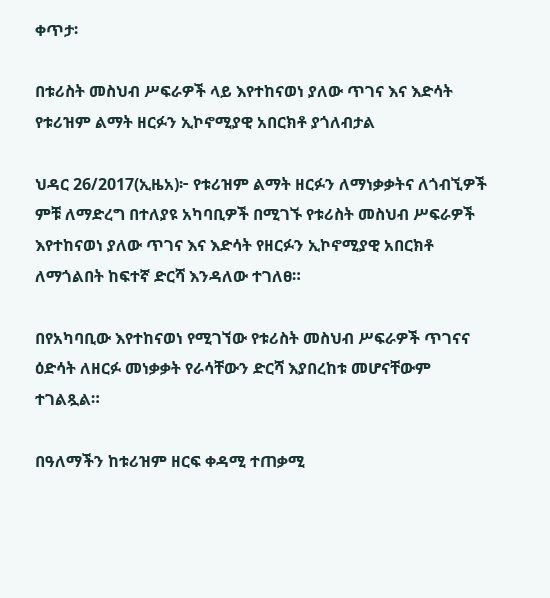ቀጥታ፡

በቱሪስት መስህብ ሥፍራዎች ላይ እየተከናወነ ያለው ጥገና እና እድሳት የቱሪዝም ልማት ዘርፉን ኢኮኖሚያዊ አበርክቶ ያጎለብታል

ህዳር 26/2017(ኢዜአ)፦ የቱሪዝም ልማት ዘርፉን ለማነቃቃትና ለጎብኚዎች ምቹ ለማድረግ በተለያዩ አካባቢዎች በሚገኙ የቱሪስት መስህብ ሥፍራዎች እየተከናወነ ያለው ጥገና እና እድሳት የዘርፉን ኢኮኖሚያዊ አበርክቶ ለማጎልበት ከፍተኛ ድርሻ እንዳለው ተገለፀ።

በየአካባቢው እየተከናወነ የሚገኘው የቱሪስት መስህብ ሥፍራዎች ጥገናና ዕድሳት ለዘርፉ መነቃቃት የራሳቸውን ድርሻ እያበረከቱ መሆናቸውም ተገልጿል።

በዓለማችን ከቱሪዝም ዘርፍ ቀዳሚ ተጠቃሚ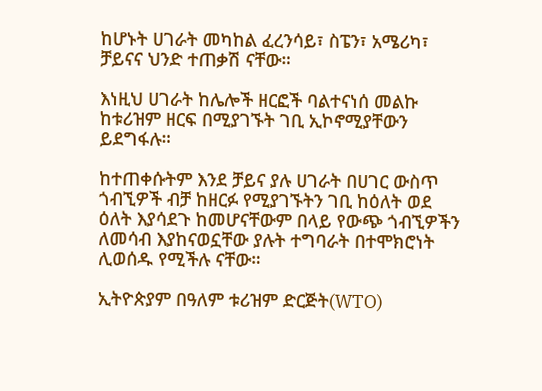ከሆኑት ሀገራት መካከል ፈረንሳይ፣ ስፔን፣ አሜሪካ፣ ቻይናና ህንድ ተጠቃሽ ናቸው።

እነዚህ ሀገራት ከሌሎች ዘርፎች ባልተናነሰ መልኩ ከቱሪዝም ዘርፍ በሚያገኙት ገቢ ኢኮኖሚያቸውን ይደግፋሉ።

ከተጠቀሱትም እንደ ቻይና ያሉ ሀገራት በሀገር ውስጥ ጎብኚዎች ብቻ ከዘርፉ የሚያገኙትን ገቢ ከዕለት ወደ ዕለት እያሳደጉ ከመሆናቸውም በላይ የውጭ ጎብኚዎችን ለመሳብ እያከናወኗቸው ያሉት ተግባራት በተሞክሮነት ሊወሰዱ የሚችሉ ናቸው።

ኢትዮጵያም በዓለም ቱሪዝም ድርጅት(WTO)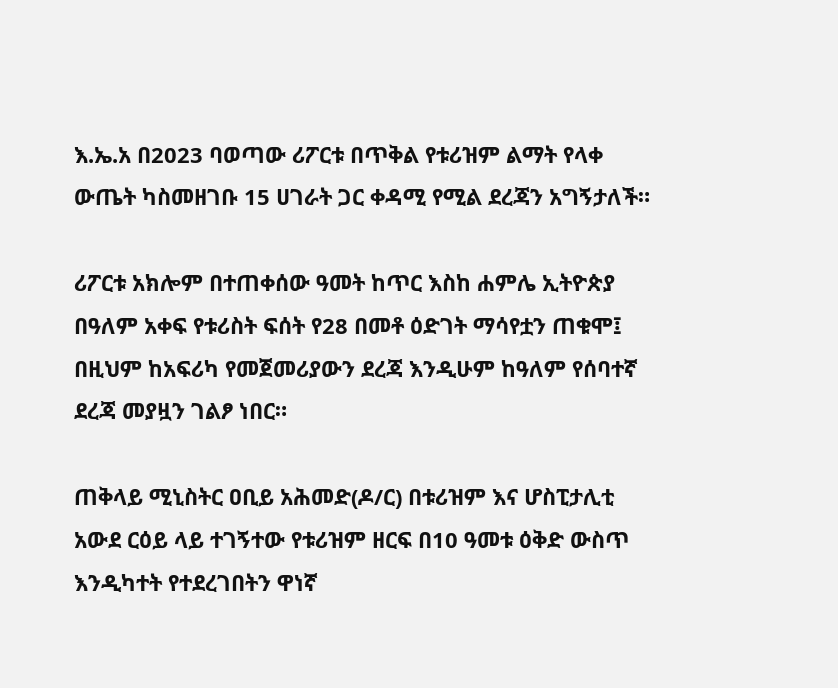እ.ኤ.አ በ2023 ባወጣው ሪፖርቱ በጥቅል የቱሪዝም ልማት የላቀ ውጤት ካስመዘገቡ 15 ሀገራት ጋር ቀዳሚ የሚል ደረጃን አግኝታለች።

ሪፖርቱ አክሎም በተጠቀሰው ዓመት ከጥር እስከ ሐምሌ ኢትዮጵያ በዓለም አቀፍ የቱሪስት ፍሰት የ28 በመቶ ዕድገት ማሳየቷን ጠቁሞ፤ በዚህም ከአፍሪካ የመጀመሪያውን ደረጃ እንዲሁም ከዓለም የሰባተኛ ደረጃ መያዟን ገልፆ ነበር።

ጠቅላይ ሚኒስትር ዐቢይ አሕመድ(ዶ/ር) በቱሪዝም እና ሆስፒታሊቲ አውደ ርዕይ ላይ ተገኝተው የቱሪዝም ዘርፍ በ10 ዓመቱ ዕቅድ ውስጥ እንዲካተት የተደረገበትን ዋነኛ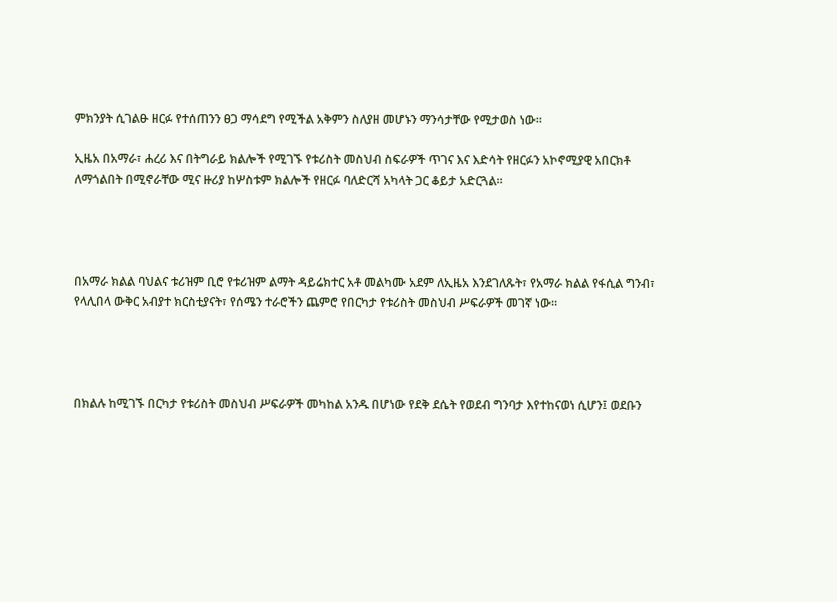ምክንያት ሲገልፁ ዘርፉ የተሰጠንን ፀጋ ማሳደግ የሚችል አቅምን ስለያዘ መሆኑን ማንሳታቸው የሚታወስ ነው።

ኢዜአ በአማራ፣ ሐረሪ እና በትግራይ ክልሎች የሚገኙ የቱሪስት መስህብ ስፍራዎች ጥገና እና እድሳት የዘርፉን አኮኖሚያዊ አበርክቶ ለማጎልበት በሚኖራቸው ሚና ዙሪያ ከሦስቱም ክልሎች የዘርፉ ባለድርሻ አካላት ጋር ቆይታ አድርጓል።




በአማራ ክልል ባህልና ቱሪዝም ቢሮ የቱሪዝም ልማት ዳይሬክተር አቶ መልካሙ አደም ለኢዜአ እንደገለጹት፣ የአማራ ክልል የፋሲል ግንብ፣ የላሊበላ ውቅር አብያተ ክርስቲያናት፣ የሰሜን ተራሮችን ጨምሮ የበርካታ የቱሪስት መስህብ ሥፍራዎች መገኛ ነው።




በክልሉ ከሚገኙ በርካታ የቱሪስት መስህብ ሥፍራዎች መካከል አንዱ በሆነው የደቅ ደሴት የወደብ ግንባታ እየተከናወነ ሲሆን፤ ወደቡን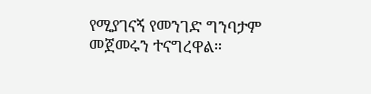የሚያገናኝ የመንገድ ግንባታም መጀመሩን ተናግረዋል።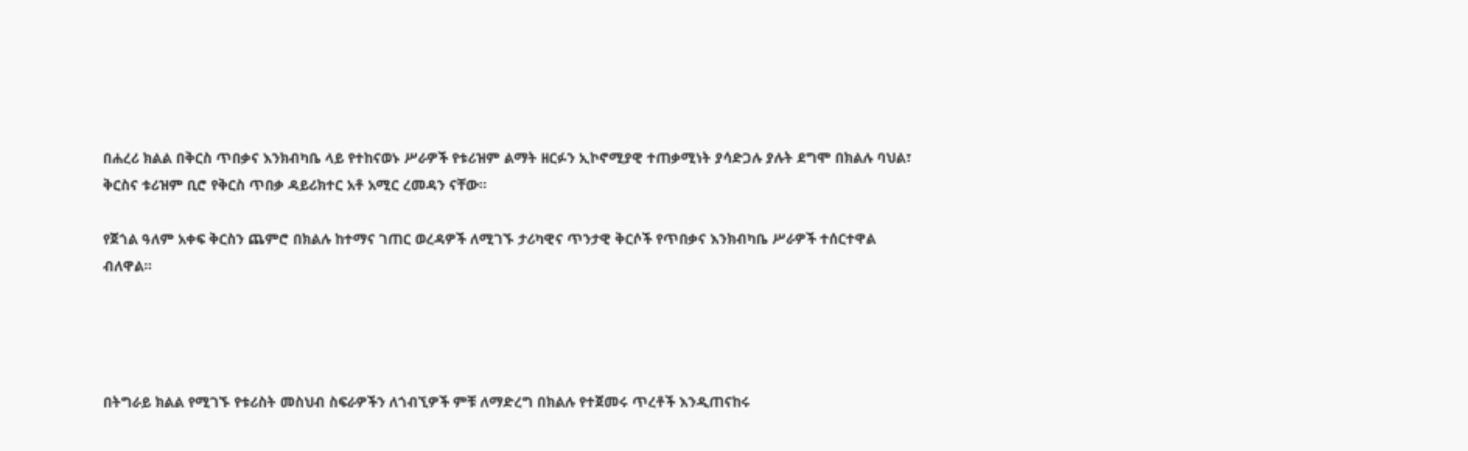በሐረሪ ክልል በቅርስ ጥበቃና እንክብካቤ ላይ የተከናወኑ ሥራዎች የቱሪዝም ልማት ዘርፉን ኢኮኖሚያዊ ተጠቃሚነት ያሳድጋሉ ያሉት ደግሞ በክልሉ ባህል፣ ቅርስና ቱሪዝም ቢሮ የቅርስ ጥበቃ ዳይሪክተር አቶ አሚር ረመዳን ናቸው።

የጀጎል ዓለም አቀፍ ቅርስን ጨምሮ በክልሉ ከተማና ገጠር ወረዳዎች ለሚገኙ ታሪካዊና ጥንታዊ ቅርሶች የጥበቃና እንክብካቤ ሥራዎች ተሰርተዋል ብለዋል።




በትግራይ ክልል የሚገኙ የቱሪስት መስህብ ስፍራዎችን ለጎብኚዎች ምቹ ለማድረግ በክልሉ የተጀመሩ ጥረቶች እንዲጠናከሩ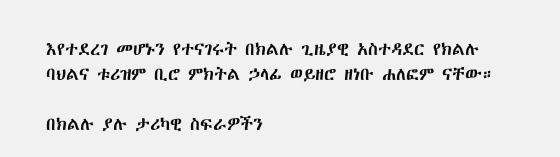እየተደረገ መሆኑን የተናገሩት በክልሉ ጊዜያዊ አስተዳደር የክልሉ ባህልና ቱሪዝም ቢሮ ምክትል ኃላፊ ወይዘሮ ዘነቡ ሐለፎም ናቸው።

በክልሉ ያሉ ታሪካዊ ስፍራዎችን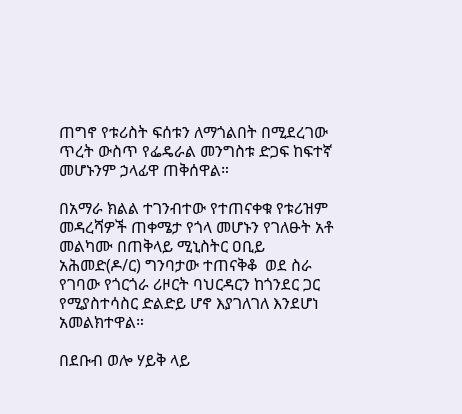ጠግኖ የቱሪስት ፍሰቱን ለማጎልበት በሚደረገው ጥረት ውስጥ የፌዴራል መንግስቱ ድጋፍ ከፍተኛ መሆኑንም ኃላፊዋ ጠቅሰዋል።

በአማራ ክልል ተገንብተው የተጠናቀቁ የቱሪዝም መዳረሻዎች ጠቀሜታ የጎላ መሆኑን የገለፁት አቶ መልካሙ በጠቅላይ ሚኒስትር ዐቢይ አሕመድ(ዶ/ር) ግንባታው ተጠናቅቆ  ወደ ስራ የገባው የጎርጎራ ሪዞርት ባህርዳርን ከጎንደር ጋር የሚያስተሳስር ድልድይ ሆኖ እያገለገለ እንደሆነ አመልክተዋል።

በደቡብ ወሎ ሃይቅ ላይ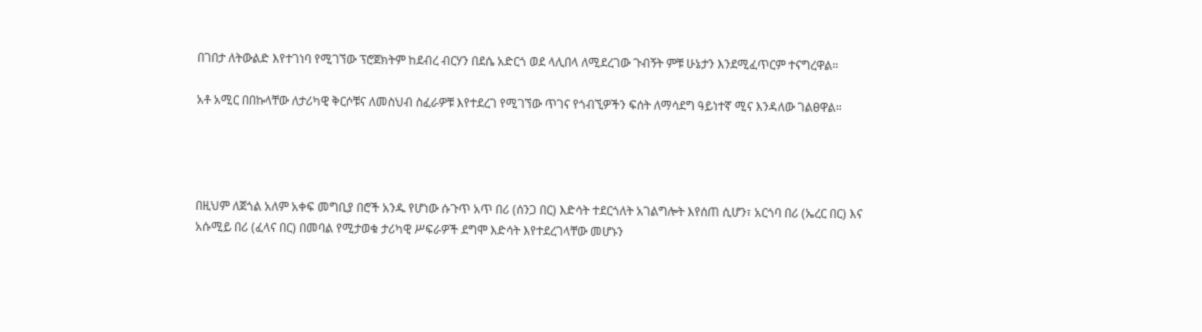በገበታ ለትውልድ እየተገነባ የሚገኘው ፕሮጀክትም ከደብረ ብርሃን በደሴ አድርጎ ወደ ላሊበላ ለሚደረገው ጉብኝት ምቹ ሁኔታን እንደሚፈጥርም ተናግረዋል።

አቶ አሚር በበኩላቸው ለታሪካዊ ቅርሶቹና ለመስህብ ስፈራዎቹ እየተደረገ የሚገኘው ጥገና የጎብኚዎችን ፍሰት ለማሳደግ ዓይነተኛ ሚና እንዳለው ገልፀዋል።




በዚህም ለጀጎል አለም አቀፍ መግቢያ በሮች አንዱ የሆነው ሱጉጥ አጥ በሪ (ሰንጋ በር) እድሳት ተደርጎለት አገልግሎት እየሰጠ ሲሆን፣ አርጎባ በሪ (ኤረር በር) እና አሱሚይ በሪ (ፈላና በር) በመባል የሚታወቁ ታሪካዊ ሥፍራዎች ደግሞ እድሳት እየተደረገላቸው መሆኑን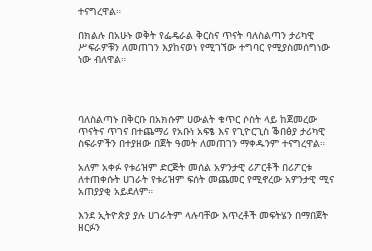ተናግረዋል።

በክልሉ በአሁኑ ወቅት የፌዴራል ቅርስና ጥናት ባለስልጣን ታሪካዊ ሥፍራዎቹን ለመጠገን እያከናወነ የሚገኘው ተግባር የሚያስመሰግነው ነው ብለዋል።




ባለስልጣኑ በቅርቡ በአክሱም ሀውልት ቁጥር ሶስት ላይ ከጀመረው ጥናትና ጥገና በተጨማሪ የአቡነ አፍፄ እና የጊዮርጊስ ቕበፅያ ታሪካዊ ስፍራዎችን በተያዘው በጀት ዓመት ለመጠገን ማቀዱንም ተናግረዋል።

አለም አቀፉ የቱሪዝም ድርጅት መሰል አዎንታዊ ሪፖርቶች በሪፖርቱ ለተጠቀሱት ሀገራት የቱሪዝም ፍሰት መጨመር የሚኖረው አዎንታዊ ሚና አጠያያቂ አይደለም።

እንደ ኢትዮጵያ ያሉ ሀገራትም ላሉባቸው እጥረቶች መፍትሄን በማበጀት ዘርፉን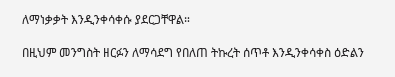ለማነቃቃት እንዲንቀሳቀሱ ያደርጋቸዋል።

በዚህም መንግስት ዘርፉን ለማሳደግ የበለጠ ትኩረት ሰጥቶ እንዲንቀሳቀስ ዕድልን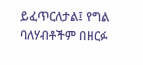ይፈጥርለታል፤ የግል ባለሃብቶችም በዘርፉ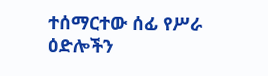ተሰማርተው ሰፊ የሥራ ዕድሎችን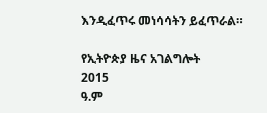እንዲፈጥሩ መነሳሳትን ይፈጥራል።

የኢትዮጵያ ዜና አገልግሎት
2015
ዓ.ም